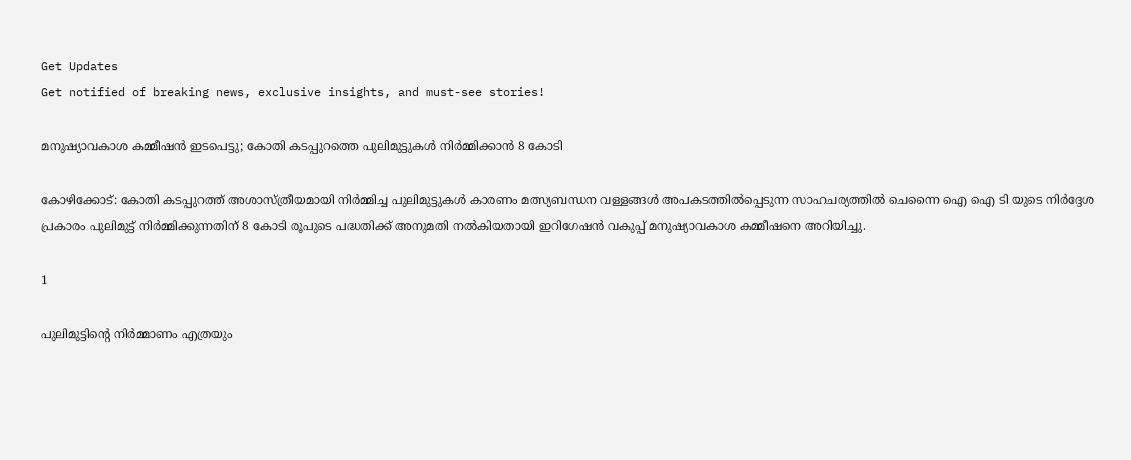Get Updates
Get notified of breaking news, exclusive insights, and must-see stories!

മനുഷ്യാവകാശ കമ്മീഷന്‍ ഇടപെട്ടു; കോതി കടപ്പുറത്തെ പുലിമുട്ടുകള്‍ നിര്‍മ്മിക്കാന്‍ 8 കോടി

കോഴിക്കോട്: കോതി കടപ്പുറത്ത് അശാസ്ത്രീയമായി നിര്‍മ്മിച്ച പുലിമുട്ടുകള്‍ കാരണം മത്സ്യബന്ധന വള്ളങ്ങള്‍ അപകടത്തില്‍പ്പെടുന്ന സാഹചര്യത്തില്‍ ചെന്നൈ ഐ ഐ ടി യുടെ നിര്‍ദ്ദേശ പ്രകാരം പുലിമുട്ട് നിര്‍മ്മിക്കുന്നതിന് 8 കോടി രൂപുടെ പദ്ധതിക്ക് അനുമതി നല്‍കിയതായി ഇറിഗേഷന്‍ വകുപ്പ് മനുഷ്യാവകാശ കമ്മീഷനെ അറിയിച്ചു.

1

പുലിമുട്ടിന്റെ നിര്‍മ്മാണം എത്രയും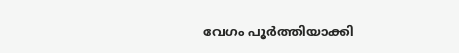വേഗം പൂര്‍ത്തിയാക്കി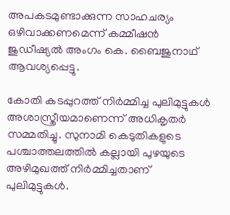അപകടമുണ്ടാക്കുന്ന സാഹചര്യം ഒഴിവാക്കണമെന്ന് കമ്മീഷന്‍ ജുഡീഷ്യല്‍ അംഗം കെ. ബൈജുനാഥ് ആവശ്യപ്പെട്ടു.

കോതി കടപ്പുറത്ത് നിര്‍മ്മിച്ച പുലിമുട്ടുകള്‍ അശാസ്ത്രീയമാണെന്ന് അധികൃതര്‍ സമ്മതിച്ചു. സുനാമി കെടുതികളുടെ പശ്ചാത്തലത്തില്‍ കല്ലായി പുഴയുടെ അഴിമുഖത്ത് നിര്‍മ്മിച്ചതാണ് പുലിമുട്ടുകള്‍.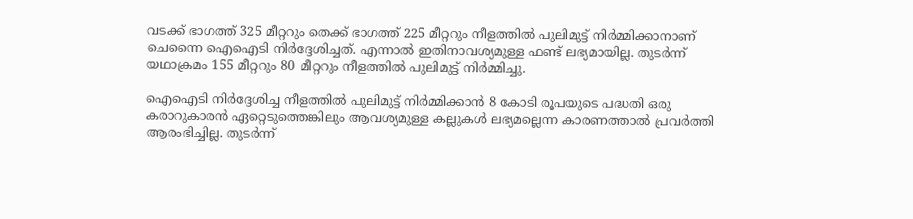വടക്ക് ഭാഗത്ത് 325 മീറ്ററും തെക്ക് ഭാഗത്ത് 225 മീറ്ററും നീളത്തില്‍ പുലിമുട്ട് നിര്‍മ്മിക്കാനാണ് ചെന്നൈ ഐഐടി നിര്‍ദ്ദേശിച്ചത്. എന്നാല്‍ ഇതിനാവശ്യമുള്ള ഫണ്ട് ലഭ്യമായില്ല. തുടര്‍ന്ന് യഥാക്രമം 155 മീറ്ററും 80 മീറ്ററും നീളത്തില്‍ പുലിമുട്ട് നിര്‍മ്മിച്ചു.

ഐഐടി നിര്‍ദ്ദേശിച്ച നീളത്തില്‍ പുലിമുട്ട് നിര്‍മ്മിക്കാന്‍ 8 കോടി രൂപയുടെ പദ്ധതി ഒരു കരാറുകാരന്‍ ഏറ്റെടുത്തെങ്കിലും ആവശ്യമുള്ള കല്ലുകള്‍ ലഭ്യമല്ലെന്ന കാരണത്താല്‍ പ്രവര്‍ത്തി ആരംഭിച്ചില്ല. തുടര്‍ന്ന്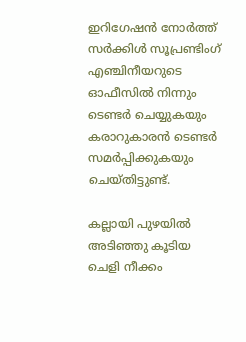ഇറിഗേഷന്‍ നോര്‍ത്ത് സര്‍ക്കിള്‍ സൂപ്രണ്ടിംഗ് എഞ്ചിനീയറുടെ ഓഫീസില്‍ നിന്നും ടെണ്ടര്‍ ചെയ്യുകയും കരാറുകാരന്‍ ടെണ്ടര്‍ സമര്‍പ്പിക്കുകയും ചെയ്തിട്ടുണ്ട്.

കല്ലായി പുഴയില്‍ അടിഞ്ഞു കൂടിയ ചെളി നീക്കം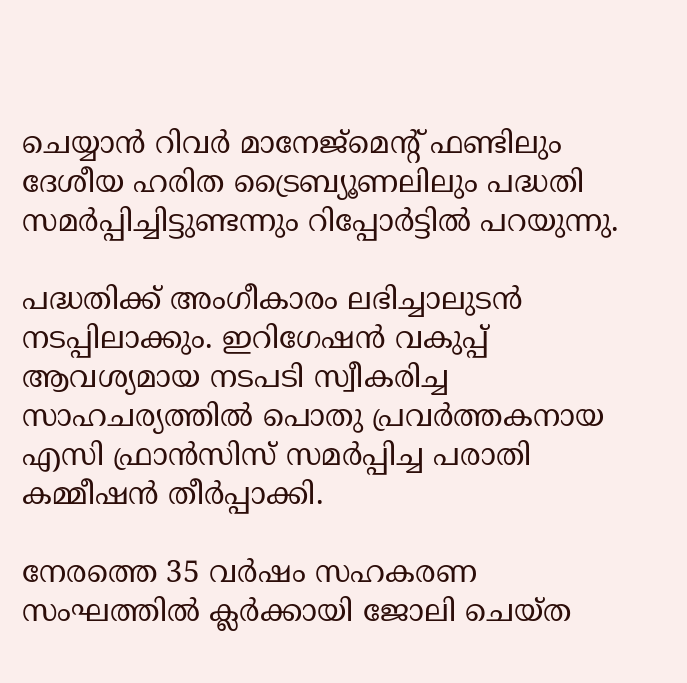ചെയ്യാന്‍ റിവര്‍ മാനേജ്‌മെന്റ് ഫണ്ടിലും ദേശീയ ഹരിത ട്രൈബ്യൂണലിലും പദ്ധതി സമര്‍പ്പിച്ചിട്ടുണ്ടന്നും റിപ്പോര്‍ട്ടില്‍ പറയുന്നു.

പദ്ധതിക്ക് അംഗീകാരം ലഭിച്ചാലുടന്‍ നടപ്പിലാക്കും. ഇറിഗേഷന്‍ വകുപ്പ് ആവശ്യമായ നടപടി സ്വീകരിച്ച സാഹചര്യത്തില്‍ പൊതു പ്രവര്‍ത്തകനായ എസി ഫ്രാന്‍സിസ് സമര്‍പ്പിച്ച പരാതി കമ്മീഷന്‍ തീര്‍പ്പാക്കി.

നേരത്തെ 35 വര്‍ഷം സഹകരണ സംഘത്തില്‍ ക്ലര്‍ക്കായി ജോലി ചെയ്ത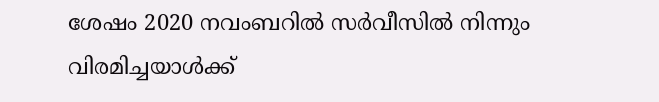ശേഷം 2020 നവംബറില്‍ സര്‍വീസില്‍ നിന്നും വിരമിച്ചയാള്‍ക്ക്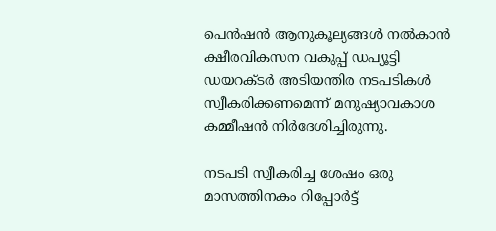പെന്‍ഷന്‍ ആനുകൂല്യങ്ങള്‍ നല്‍കാന്‍ ക്ഷീരവികസന വകുപ്പ് ഡപ്യൂട്ടി ഡയറക്ടര്‍ അടിയന്തിര നടപടികള്‍ സ്വീകരിക്കണമെന്ന് മനുഷ്യാവകാശ കമ്മീഷന്‍ നിര്‍ദേശിച്ചിരുന്നു.

നടപടി സ്വീകരിച്ച ശേഷം ഒരു മാസത്തിനകം റിപ്പോര്‍ട്ട്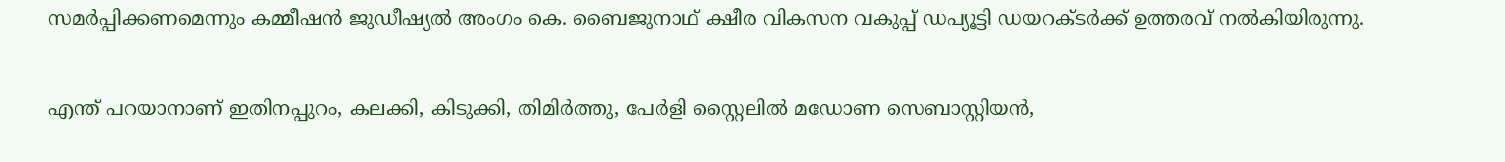സമര്‍പ്പിക്കണമെന്നും കമ്മീഷന്‍ ജുഡീഷ്യല്‍ അംഗം കെ. ബൈജുനാഥ് ക്ഷീര വികസന വകുപ്പ് ഡപ്യൂട്ടി ഡയറക്ടര്‍ക്ക് ഉത്തരവ് നല്‍കിയിരുന്നു.

എന്ത് പറയാനാണ് ഇതിനപ്പുറം, കലക്കി, കിടുക്കി, തിമിര്‍ത്തു, പേര്‍ളി സ്റ്റൈലില്‍ മഡോണ സെബാസ്റ്റിയന്‍,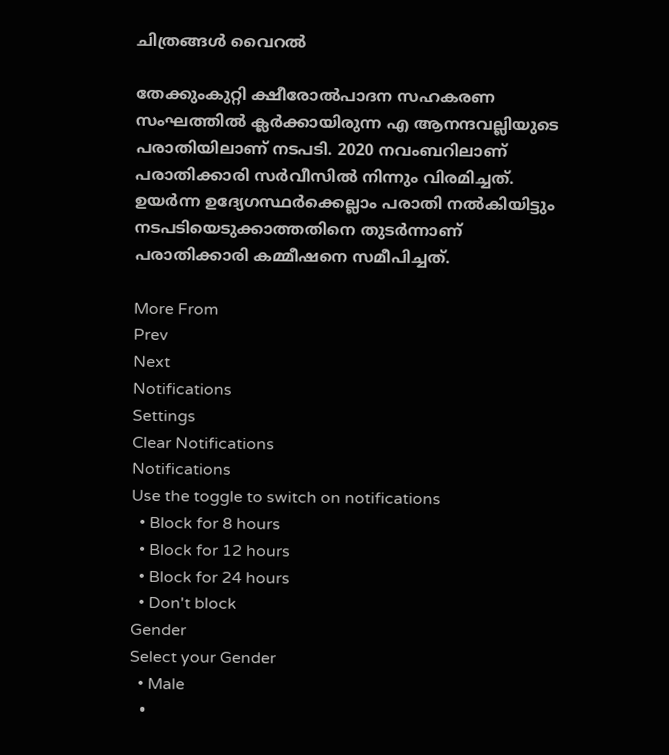ചിത്രങ്ങള്‍ വൈറല്‍

തേക്കുംകുറ്റി ക്ഷീരോല്‍പാദന സഹകരണ സംഘത്തില്‍ ക്ലര്‍ക്കായിരുന്ന എ ആനന്ദവല്ലിയുടെ പരാതിയിലാണ് നടപടി. 2020 നവംബറിലാണ് പരാതിക്കാരി സര്‍വീസില്‍ നിന്നും വിരമിച്ചത്. ഉയര്‍ന്ന ഉദ്യേഗസ്ഥര്‍ക്കെല്ലാം പരാതി നല്‍കിയിട്ടും നടപടിയെടുക്കാത്തതിനെ തുടര്‍ന്നാണ് പരാതിക്കാരി കമ്മീഷനെ സമീപിച്ചത്.

More From
Prev
Next
Notifications
Settings
Clear Notifications
Notifications
Use the toggle to switch on notifications
  • Block for 8 hours
  • Block for 12 hours
  • Block for 24 hours
  • Don't block
Gender
Select your Gender
  • Male
  •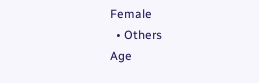Female
  • Others
Age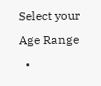Select your Age Range
  •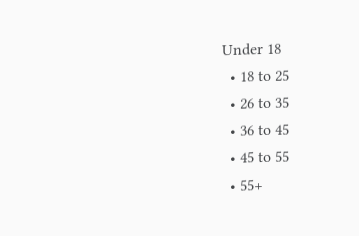Under 18
  • 18 to 25
  • 26 to 35
  • 36 to 45
  • 45 to 55
  • 55+